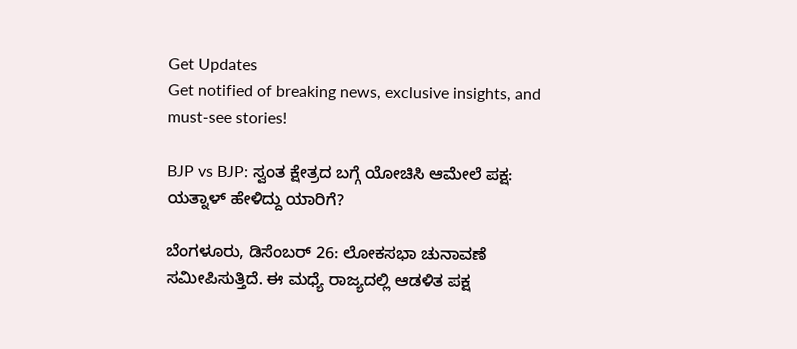Get Updates
Get notified of breaking news, exclusive insights, and must-see stories!

BJP vs BJP: ಸ್ವಂತ ಕ್ಷೇತ್ರದ ಬಗ್ಗೆ ಯೋಚಿಸಿ ಆಮೇಲೆ ಪಕ್ಷ: ಯತ್ನಾಳ್ ಹೇಳಿದ್ದು ಯಾರಿಗೆ?

ಬೆಂಗಳೂರು, ಡಿಸೆಂಬರ್ 26: ಲೋಕಸಭಾ ಚುನಾವಣೆ ಸಮೀಪಿಸುತ್ತಿದೆ. ಈ ಮಧ್ಯೆ ರಾಜ್ಯದಲ್ಲಿ ಆಡಳಿತ ಪಕ್ಷ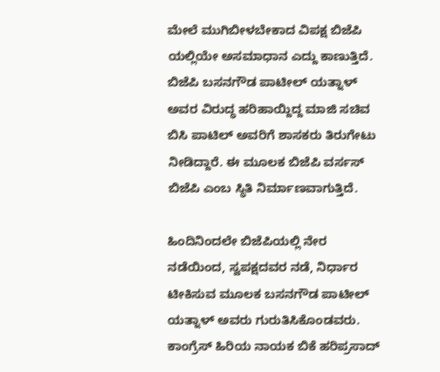ಮೇಲೆ ಮುಗಿಬೀಳಬೇಕಾದ ವಿಪಕ್ಷ ಬಿಜೆಪಿ ಯಲ್ಲಿಯೇ ಅಸಮಾಧಾನ ಎದ್ದು ಕಾಣುತ್ತಿದೆ. ಬಿಜೆಪಿ ಬಸನಗೌಡ ಪಾಟೀಲ್ ಯತ್ನಾಳ್ ಅವರ ವಿರುದ್ಧ ಹರಿಹಾಯ್ದಿದ್ದ ಮಾಜಿ ಸಚಿವ ಬಿಸಿ ಪಾಟಿಲ್ ಅವರಿಗೆ ಶಾಸಕರು ತಿರುಗೇಟು ನೀಡಿದ್ದಾರೆ. ಈ ಮೂಲಕ ಬಿಜೆಪಿ ವರ್ಸಸ್ ಬಿಜೆಪಿ ಎಂಬ ಸ್ಥಿತಿ ನಿರ್ಮಾಣವಾಗುತ್ತಿದೆ.

ಹಿಂದಿನಿಂದಲೇ ಬಿಜೆಪಿಯಲ್ಲಿ ನೇರ ನಡೆಯಿಂದ, ಸ್ವಪಕ್ಷದವರ ನಡೆ, ನಿರ್ಧಾರ ಟೀಕಿಸುವ ಮೂಲಕ ಬಸನಗೌಡ ಪಾಟೀಲ್ ಯತ್ನಾಳ್ ಅವರು ಗುರುತಿಸಿಕೊಂಡವರು. ಕಾಂಗ್ರೆಸ್ ಹಿರಿಯ ನಾಯಕ ಬಿಕೆ ಹರಿಪ್ರಸಾದ್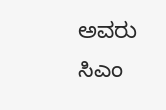ಅವರು ಸಿಎಂ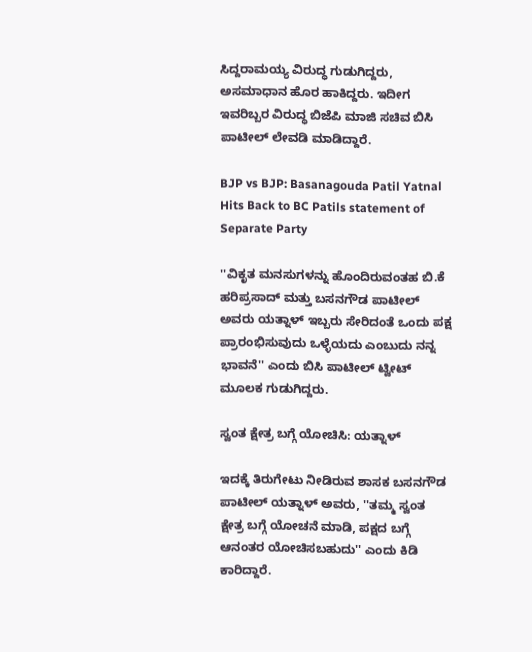ಸಿದ್ದರಾಮಯ್ಯ ವಿರುದ್ಧ ಗುಡುಗಿದ್ದರು, ಅಸಮಾಧಾನ ಹೊರ ಹಾಕಿದ್ದರು. ಇದೀಗ ಇವರಿಬ್ಬರ ವಿರುದ್ಧ ಬಿಜೆಪಿ ಮಾಜಿ ಸಚಿವ ಬಿಸಿ ಪಾಟೀಲ್ ಲೇವಡಿ ಮಾಡಿದ್ದಾರೆ.

BJP vs BJP: Basanagouda Patil Yatnal Hits Back to BC Patils statement of Separate Party

''ವಿಕೃತ ಮನಸುಗಳನ್ನು ಹೊಂದಿರುವಂತಹ ಬಿ.ಕೆ ಹರಿಪ್ರಸಾದ್ ಮತ್ತು ಬಸನಗೌಡ ಪಾಟೀಲ್ ಅವರು ಯತ್ನಾಳ್ ಇಬ್ಬರು ಸೇರಿದಂತೆ ಒಂದು ಪಕ್ಷ ಪ್ರಾರಂಭಿಸುವುದು ಒಳ್ಳೆಯದು ಎಂಬುದು ನನ್ನ ಭಾವನೆ'' ಎಂದು ಬಿಸಿ ಪಾಟೀಲ್ ಟ್ವೀಟ್ ಮೂಲಕ ಗುಡುಗಿದ್ದರು.

ಸ್ವಂತ ಕ್ಷೇತ್ರ ಬಗ್ಗೆ ಯೋಚಿಸಿ: ಯತ್ನಾಳ್

ಇದಕ್ಕೆ ತಿರುಗೇಟು ನೀಡಿರುವ ಶಾಸಕ ಬಸನಗೌಡ ಪಾಟೀಲ್ ಯತ್ನಾಳ್ ಅವರು, ''ತಮ್ಮ ಸ್ವಂತ ಕ್ಷೇತ್ರ ಬಗ್ಗೆ ಯೋಚನೆ ಮಾಡಿ, ಪಕ್ಷದ ಬಗ್ಗೆ ಆನಂತರ ಯೋಚಿಸಬಹುದು'' ಎಂದು ಕಿಡಿ ಕಾರಿದ್ದಾರೆ.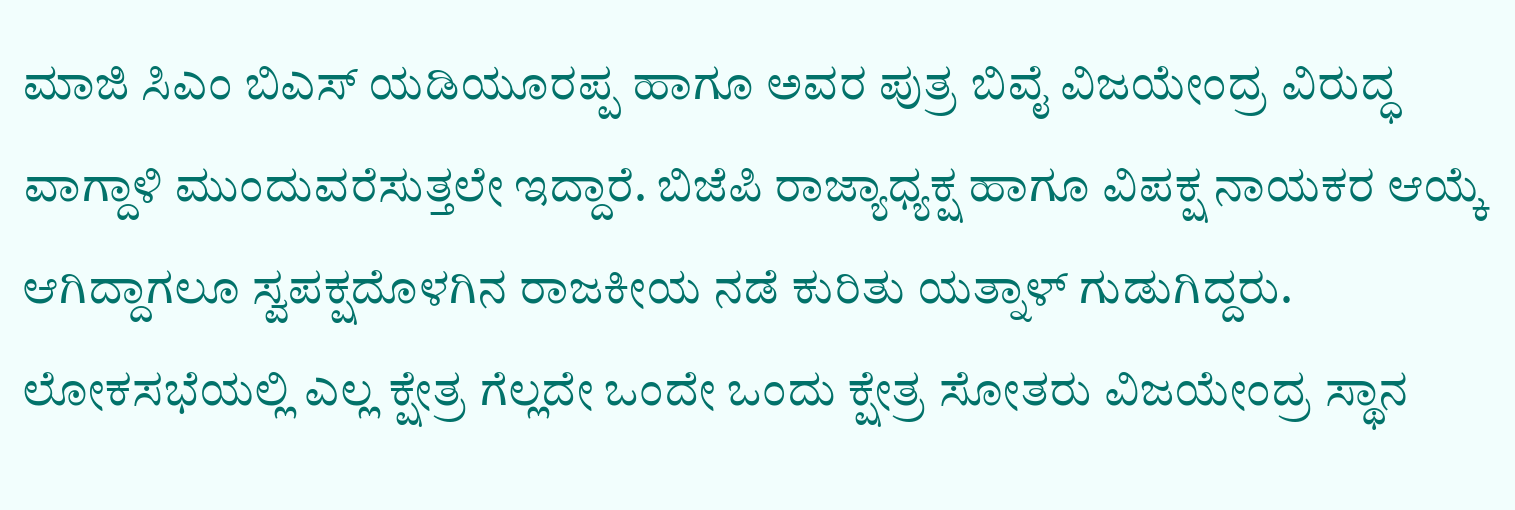ಮಾಜಿ ಸಿಎಂ ಬಿಎಸ್ ಯಡಿಯೂರಪ್ಪ ಹಾಗೂ ಅವರ ಪುತ್ರ ಬಿವೈ ವಿಜಯೇಂದ್ರ ವಿರುದ್ಧ ವಾಗ್ದಾಳಿ ಮುಂದುವರೆಸುತ್ತಲೇ ಇದ್ದಾರೆ. ಬಿಜೆಪಿ ರಾಜ್ಯಾಧ್ಯಕ್ಷ ಹಾಗೂ ವಿಪಕ್ಷ ನಾಯಕರ ಆಯ್ಕೆ ಆಗಿದ್ದಾಗಲೂ ಸ್ವಪಕ್ಷದೊಳಗಿನ ರಾಜಕೀಯ ನಡೆ ಕುರಿತು ಯತ್ನಾಳ್ ಗುಡುಗಿದ್ದರು. ಲೋಕಸಭೆಯಲ್ಲಿ ಎಲ್ಲ ಕ್ಷೇತ್ರ ಗೆಲ್ಲದೇ ಒಂದೇ ಒಂದು ಕ್ಷೇತ್ರ ಸೋತರು ವಿಜಯೇಂದ್ರ ಸ್ಥಾನ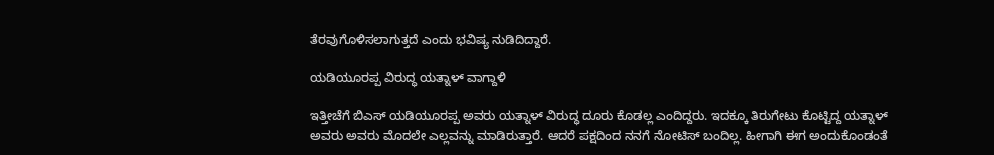ತೆರವುಗೊಳಿಸಲಾಗುತ್ತದೆ ಎಂದು ಭವಿಷ್ಯ ನುಡಿದಿದ್ದಾರೆ.

ಯಡಿಯೂರಪ್ಪ ವಿರುದ್ಧ ಯತ್ನಾಳ್ ವಾಗ್ದಾಳಿ

ಇತ್ತೀಚೆಗೆ ಬಿಎಸ್ ಯಡಿಯೂರಪ್ಪ ಅವರು ಯತ್ನಾಳ್ ವಿರುದ್ಧ ದೂರು ಕೊಡಲ್ಲ ಎಂದಿದ್ದರು. ಇದಕ್ಕೂ ತಿರುಗೇಟು ಕೊಟ್ಟಿದ್ದ ಯತ್ನಾಳ್ ಅವರು ಅವರು ಮೊದಲೇ ಎಲ್ಲವನ್ನು ಮಾಡಿರುತ್ತಾರೆ. ಆದರೆ ಪಕ್ಷದಿಂದ ನನಗೆ ನೋಟಿಸ್ ಬಂದಿಲ್ಲ. ಹೀಗಾಗಿ ಈಗ ಅಂದುಕೊಂಡಂತೆ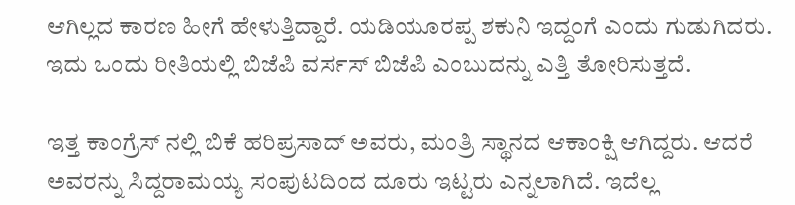ಆಗಿಲ್ಲದ ಕಾರಣ ಹೀಗೆ ಹೇಳುತ್ತಿದ್ದಾರೆ. ಯಡಿಯೂರಪ್ಪ ಶಕುನಿ ಇದ್ದಂಗೆ ಎಂದು ಗುಡುಗಿದರು. ಇದು ಒಂದು ರೀತಿಯಲ್ಲಿ ಬಿಜೆಪಿ ವರ್ಸಸ್ ಬಿಜೆಪಿ ಎಂಬುದನ್ನು ಎತ್ತಿ ತೋರಿಸುತ್ತದೆ.

ಇತ್ತ ಕಾಂಗ್ರೆಸ್ ನಲ್ಲಿ ಬಿಕೆ ಹರಿಪ್ರಸಾದ್ ಅವರು, ಮಂತ್ರಿ ಸ್ಥಾನದ ಆಕಾಂಕ್ಷಿ ಆಗಿದ್ದರು. ಆದರೆ ಅವರನ್ನು ಸಿದ್ದರಾಮಯ್ಯ ಸಂಪುಟದಿಂದ ದೂರು ಇಟ್ಟರು ಎನ್ನಲಾಗಿದೆ. ಇದೆಲ್ಲ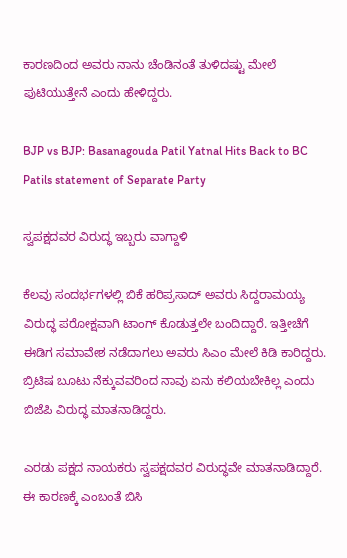ಕಾರಣದಿಂದ ಅವರು ನಾನು ಚೆಂಡಿನಂತೆ ತುಳಿದಷ್ಟು ಮೇಲೆ ಪುಟಿಯುತ್ತೇನೆ ಎಂದು ಹೇಳಿದ್ದರು.

BJP vs BJP: Basanagouda Patil Yatnal Hits Back to BC Patils statement of Separate Party

ಸ್ವಪಕ್ಷದವರ ವಿರುದ್ಧ ಇಬ್ಬರು ವಾಗ್ದಾಳಿ

ಕೆಲವು ಸಂದರ್ಭಗಳಲ್ಲಿ ಬಿಕೆ ಹರಿಪ್ರಸಾದ್ ಅವರು ಸಿದ್ದರಾಮಯ್ಯ ವಿರುದ್ಧ ಪರೋಕ್ಷವಾಗಿ ಟಾಂಗ್ ಕೊಡುತ್ತಲೇ ಬಂದಿದ್ದಾರೆ. ಇತ್ತೀಚೆಗೆ ಈಡಿಗ ಸಮಾವೇಶ ನಡೆದಾಗಲು ಅವರು ಸಿಎಂ ಮೇಲೆ ಕಿಡಿ ಕಾರಿದ್ದರು. ಬ್ರಿಟಿಷ ಬೂಟು ನೆಕ್ಕುವವರಿಂದ ನಾವು ಏನು ಕಲಿಯಬೇಕಿಲ್ಲ ಎಂದು ಬಿಜೆಪಿ ವಿರುದ್ಧ ಮಾತನಾಡಿದ್ದರು.

ಎರಡು ಪಕ್ಷದ ನಾಯಕರು ಸ್ವಪಕ್ಷದವರ ವಿರುದ್ಧವೇ ಮಾತನಾಡಿದ್ದಾರೆ. ಈ ಕಾರಣಕ್ಕೆ ಎಂಬಂತೆ ಬಿಸಿ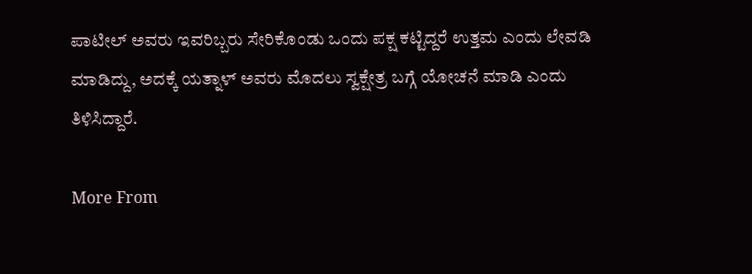ಪಾಟೀಲ್ ಅವರು ಇವರಿಬ್ಬರು ಸೇರಿಕೊಂಡು ಒಂದು ಪಕ್ಷ ಕಟ್ಟಿದ್ದರೆ ಉತ್ತಮ ಎಂದು ಲೇವಡಿ ಮಾಡಿದ್ದು, ಅದಕ್ಕೆ ಯತ್ನಾಳ್ ಅವರು ಮೊದಲು ಸ್ವಕ್ಷೇತ್ರ ಬಗ್ಗೆ ಯೋಚನೆ ಮಾಡಿ ಎಂದು ತಿಳಿಸಿದ್ದಾರೆ.

More From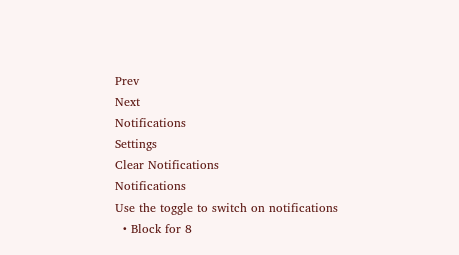Prev
Next
Notifications
Settings
Clear Notifications
Notifications
Use the toggle to switch on notifications
  • Block for 8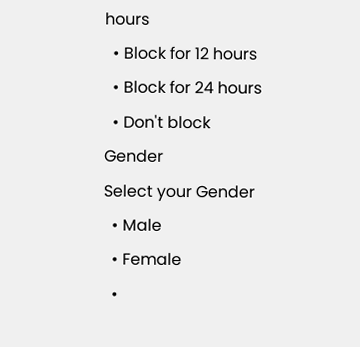hours
  • Block for 12 hours
  • Block for 24 hours
  • Don't block
Gender
Select your Gender
  • Male
  • Female
  •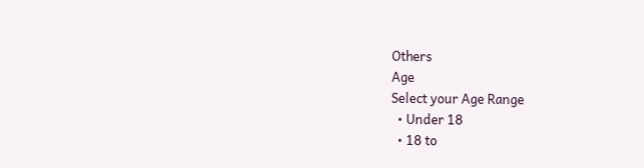Others
Age
Select your Age Range
  • Under 18
  • 18 to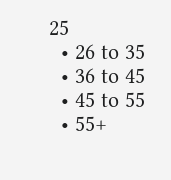25
  • 26 to 35
  • 36 to 45
  • 45 to 55
  • 55+